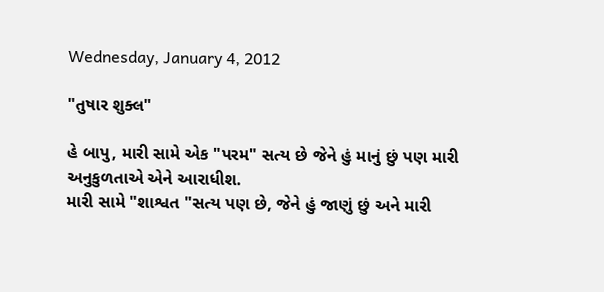Wednesday, January 4, 2012

"તુષાર શુક્લ"

હે બાપુ, મારી સામે એક "પરમ" સત્ય છે જેને હું માનું છું પણ મારી અનુકુળતાએ એને આરાધીશ.
મારી સામે "શાશ્વત "સત્ય પણ છે, જેને હું જાણું છું અને મારી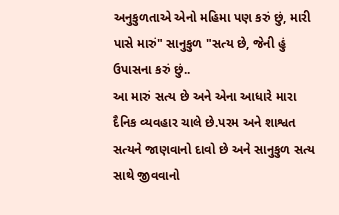અનુકુળતાએ એનો મહિમા પણ કરું છું, મારી પાસે મારું" સાનુકુળ "સત્ય છે, જેની હું ઉપાસના કરું છું..
આ મારું સત્ય છે અને એના આધારે મારા દૈનિક વ્યવહાર ચાલે છે.પરમ અને શાશ્વત સત્યને જાણવાનો દાવો છે અને સાનુકુળ સત્ય સાથે જીવવાનો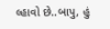લ્હાવો છે..બાપુ, હું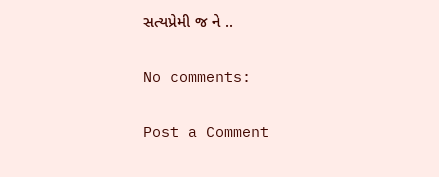સત્યપ્રેમી જ ને ..

No comments:

Post a Comment